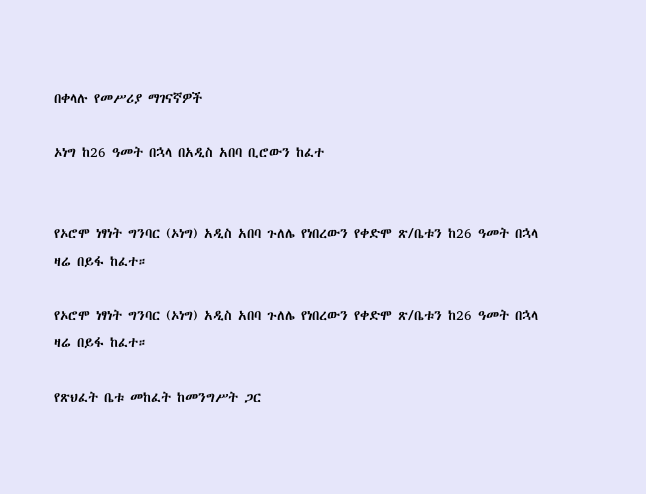በቀላሉ የመሥሪያ ማገናኛዎች

ኦነግ ከ26 ዓመት በኋላ በአዲስ አበባ ቢሮውን ከፈተ


የኦሮሞ ነፃነት ግንባር (ኦነግ) አዲስ አበባ ጉለሌ የነበረውን የቀድሞ ጽ/ቤቱን ከ26 ዓመት በኋላ ዛሬ በይፋ ከፈተ።

የኦሮሞ ነፃነት ግንባር (ኦነግ) አዲስ አበባ ጉለሌ የነበረውን የቀድሞ ጽ/ቤቱን ከ26 ዓመት በኋላ ዛሬ በይፋ ከፈተ።

የጽህፈት ቤቱ መከፈት ከመንግሥት ጋር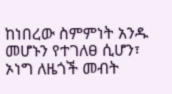ከነበረው ስምምነት አንዱ መሆኑን የተገለፀ ሲሆን፣ ኦነግ ለዜጎች መብት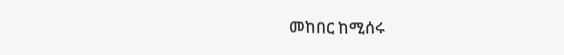መከበር ከሚሰሩ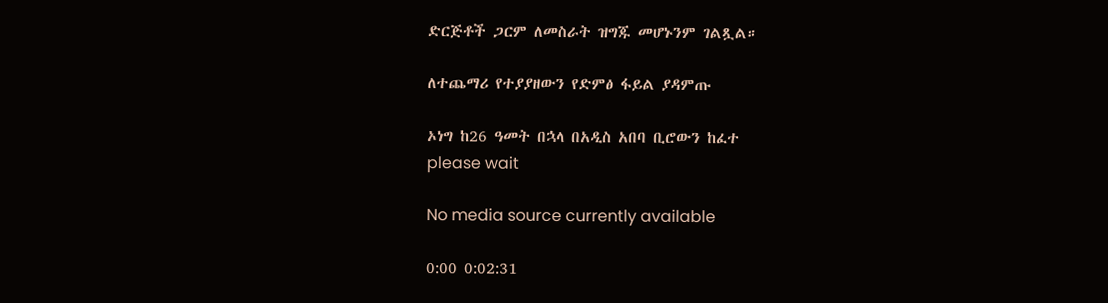ድርጅቶች ጋርም ለመስራት ዝግጁ መሆኑንም ገልጿል።

ለተጨማሪ የተያያዘውን የድምፅ ፋይል ያዳምጡ

ኦነግ ከ26 ዓመት በኋላ በአዲስ አበባ ቢሮውን ከፈተ
please wait

No media source currently available

0:00 0:02:31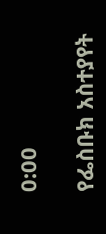0:00

የፌስቡክ አስተያየት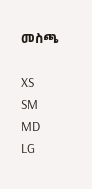መስጫ

XS
SM
MD
LG